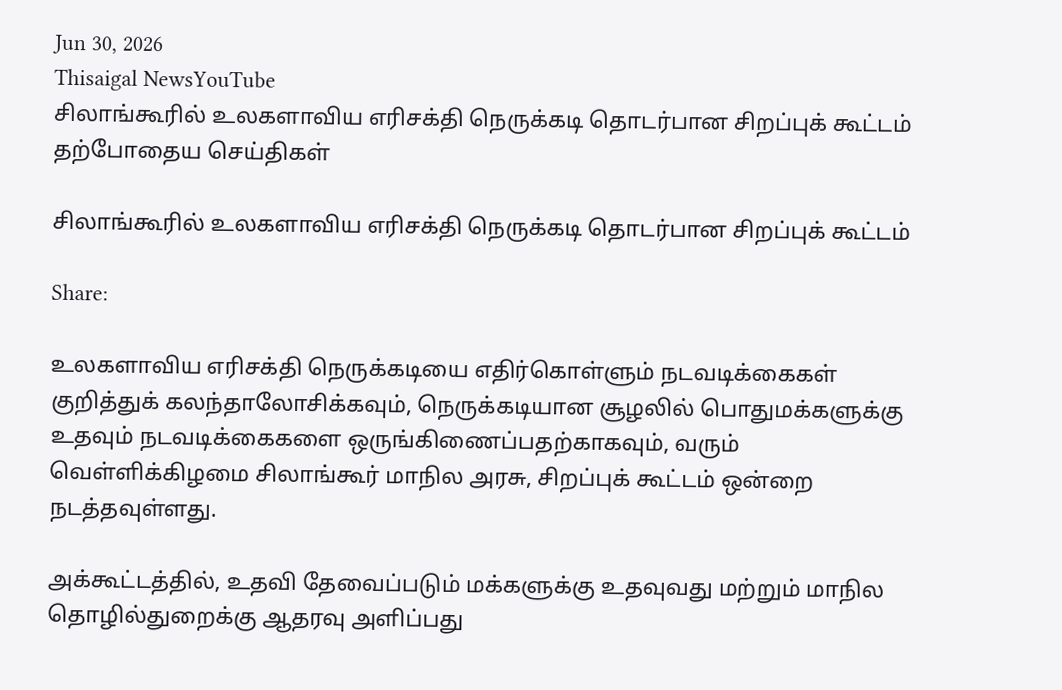Jun 30, 2026
Thisaigal NewsYouTube
சிலாங்கூரில் உலகளாவிய எரிசக்தி நெருக்கடி தொடர்பான சிறப்புக் கூட்டம்
தற்போதைய செய்திகள்

சிலாங்கூரில் உலகளாவிய எரிசக்தி நெருக்கடி தொடர்பான சிறப்புக் கூட்டம்

Share:

உலகளாவிய எரிசக்தி நெருக்கடியை எதிர்கொள்ளும் நடவடிக்கைகள் குறித்துக் கலந்தாலோசிக்கவும், நெருக்கடியான சூழலில் பொதுமக்களுக்கு உதவும் நடவடிக்கைகளை ஒருங்கிணைப்பதற்காகவும், வரும் வெள்ளிக்கிழமை சிலாங்கூர் மாநில அரசு, சிறப்புக் கூட்டம் ஒன்றை நடத்தவுள்ளது.

அக்கூட்டத்தில், உதவி தேவைப்படும் மக்களுக்கு உதவுவது மற்றும் மாநில தொழில்துறைக்கு ஆதரவு அளிப்பது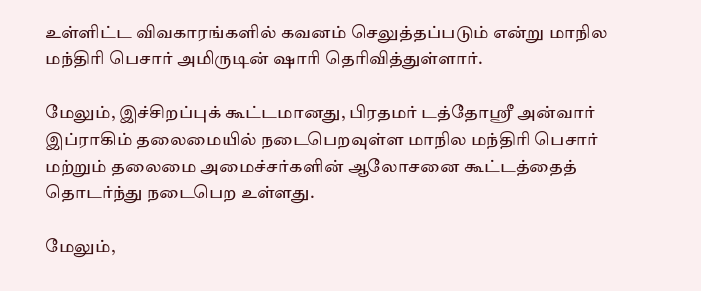உள்ளிட்ட விவகாரங்களில் கவனம் செலுத்தப்படும் என்று மாநில மந்திரி பெசார் அமிருடின் ஷாரி தெரிவித்துள்ளார்.

மேலும், இச்சிறப்புக் கூட்டமானது, பிரதமர் டத்தோஸ்ரீ அன்வார் இப்ராகிம் தலைமையில் நடைபெறவுள்ள மாநில மந்திரி பெசார் மற்றும் தலைமை அமைச்சர்களின் ஆலோசனை கூட்டத்தைத் தொடர்ந்து நடைபெற உள்ளது.

மேலும்,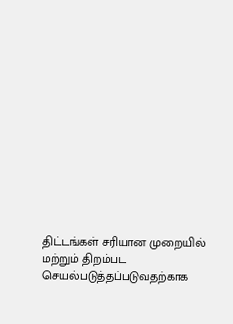திட்டங்கள் சரியான முறையில் மற்றும் திறம்பட செயல்படுத்தப்படுவதற்காக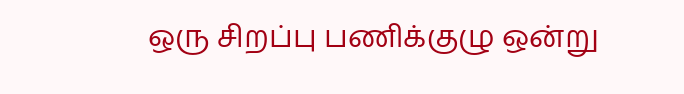ஒரு சிறப்பு பணிக்குழு ஒன்று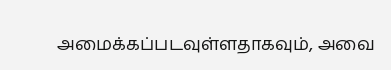அமைக்கப்படவுள்ளதாகவும், அவை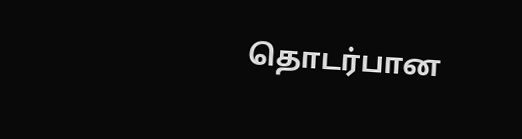தொடர்பான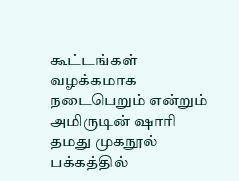கூட்டங்கள் வழக்கமாக நடைபெறும் என்றும் அமிருடின் ஷாரி தமது முகநூல் பக்கத்தில்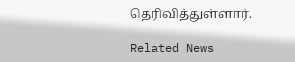தெரிவித்துள்ளார்.

Related News